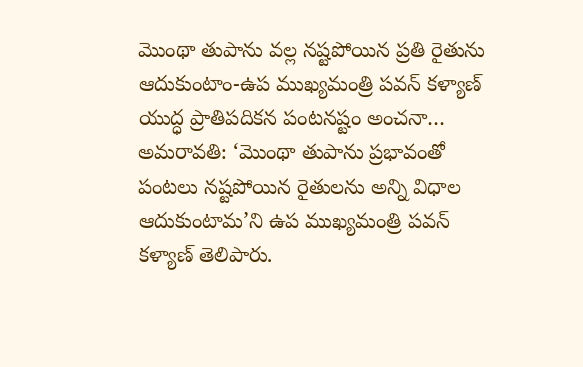మొంథా తుపాను వల్ల నష్టపోయిన ప్రతి రైతును ఆదుకుంటాం-ఉప ముఖ్యమంత్రి పవన్ కళ్యాణ్
యుద్ధ ప్రాతిపదికన పంటనష్టం అంచనా… అమరావతి: ‘మొంథా తుపాను ప్రభావంతో పంటలు నష్టపోయిన రైతులను అన్ని విధాల ఆదుకుంటామ’ని ఉప ముఖ్యమంత్రి పవన్ కళ్యాణ్ తెలిపారు.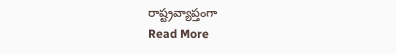రాష్ట్రవ్యాప్తంగా
Read More